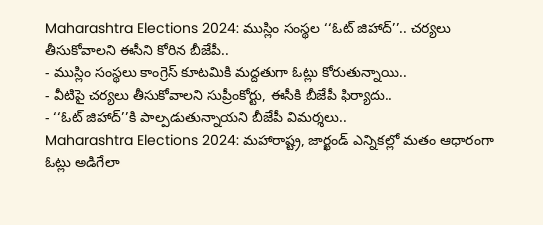Maharashtra Elections 2024: ముస్లిం సంస్థల ‘‘ఓట్ జిహాద్’’.. చర్యలు తీసుకోవాలని ఈసీని కోరిన బీజేపీ..
- ముస్లిం సంస్థలు కాంగ్రెస్ కూటమికి మద్దతుగా ఓట్లు కోరుతున్నాయి..
- వీటిపై చర్యలు తీసుకోవాలని సుప్రీంకోర్టు, ఈసీకి బీజేపీ ఫిర్యాదు..
- ‘‘ఓట్ జిహాద్’’కి పాల్పడుతున్నాయని బీజేపీ విమర్శలు..
Maharashtra Elections 2024: మహారాష్ట్ర, జార్ఖండ్ ఎన్నికల్లో మతం ఆధారంగా ఓట్లు అడిగేలా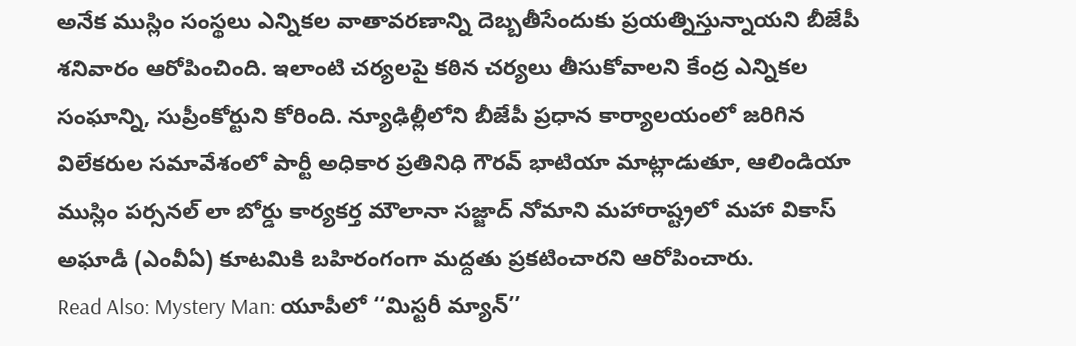అనేక ముస్లిం సంస్థలు ఎన్నికల వాతావరణాన్ని దెబ్బతీసేందుకు ప్రయత్నిస్తున్నాయని బీజేపీ శనివారం ఆరోపించింది. ఇలాంటి చర్యలపై కఠిన చర్యలు తీసుకోవాలని కేంద్ర ఎన్నికల సంఘాన్ని, సుప్రీంకోర్టుని కోరింది. న్యూఢిల్లీలోని బీజేపీ ప్రధాన కార్యాలయంలో జరిగిన విలేకరుల సమావేశంలో పార్టీ అధికార ప్రతినిధి గౌరవ్ భాటియా మాట్లాడుతూ, ఆలిండియా ముస్లిం పర్సనల్ లా బోర్డు కార్యకర్త మౌలానా సజ్జాద్ నోమాని మహారాష్ట్రలో మహా వికాస్ అఘాడీ (ఎంవీఏ) కూటమికి బహిరంగంగా మద్దతు ప్రకటించారని ఆరోపించారు.
Read Also: Mystery Man: యూపీలో ‘‘మిస్టరీ మ్యాన్’’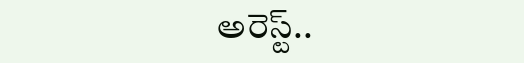అరెస్ట్..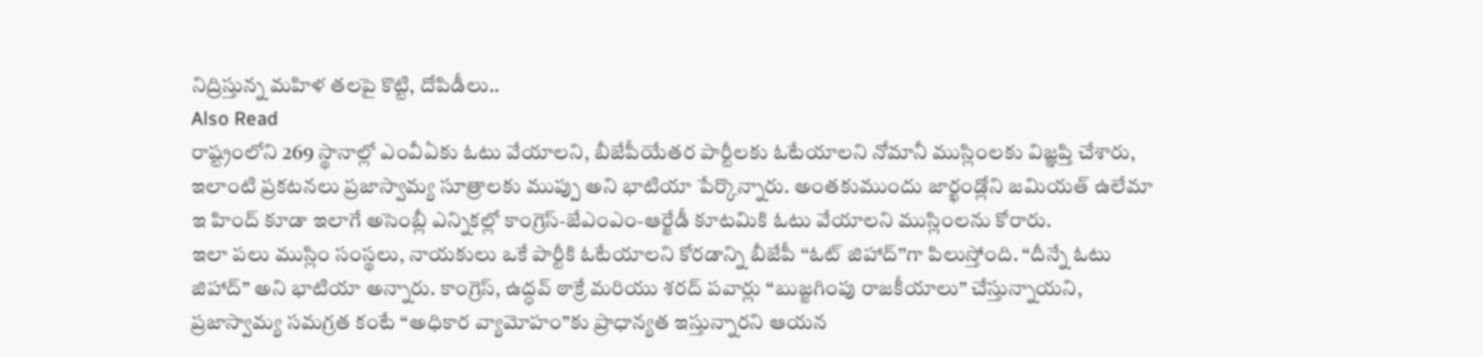నిద్రిస్తున్న మహిళ తలపై కొట్టి, దోపిడీలు..
Also Read
రాష్ట్రంలోని 269 స్థానాల్లో ఎంవీఏకు ఓటు వేయాలని, బీజేపీయేతర పార్టీలకు ఓటేయాలని నోమానీ ముస్లింలకు విజ్ఞప్తి చేశారు, ఇలాంటి ప్రకటనలు ప్రజాస్వామ్య సూత్రాలకు ముప్పు అని భాటియా పేర్కొన్నారు. అంతకుముందు జార్ఖండ్లోని జమియత్ ఉలేమా ఇ హింద్ కూడా ఇలాగే అసెంబ్లీ ఎన్నికల్లో కాంగ్రెస్-జేఎంఎం-ఆర్జేడీ కూటమికి ఓటు వేయాలని ముస్లింలను కోరారు.
ఇలా పలు ముస్లిం సంస్థలు, నాయకులు ఒకే పార్టీకి ఓటేయాలని కోరడాన్ని బీజేపీ ‘‘ఓట్ జిహాద్’’గా పిలుస్తోంది. “దీన్నే ఓటు జిహాద్” అని భాటియా అన్నారు. కాంగ్రెస్, ఉద్ధవ్ ఠాక్రే మరియు శరద్ పవార్లు “బుజ్జగింపు రాజకీయాలు” చేస్తున్నాయని, ప్రజాస్వామ్య సమగ్రత కంటే “అధికార వ్యామోహం”కు ప్రాధాన్యత ఇస్తున్నారని ఆయన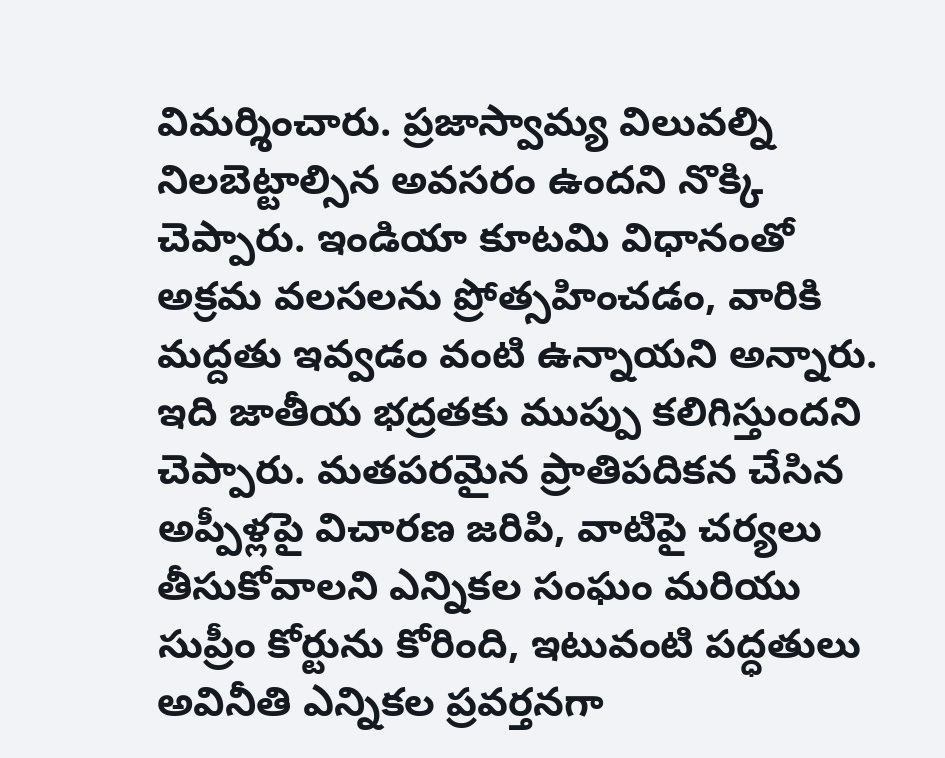విమర్శించారు. ప్రజాస్వామ్య విలువల్ని నిలబెట్టాల్సిన అవసరం ఉందని నొక్కి చెప్పారు. ఇండియా కూటమి విధానంతో అక్రమ వలసలను ప్రోత్సహించడం, వారికి మద్దతు ఇవ్వడం వంటి ఉన్నాయని అన్నారు. ఇది జాతీయ భద్రతకు ముప్పు కలిగిస్తుందని చెప్పారు. మతపరమైన ప్రాతిపదికన చేసిన అప్పీళ్లపై విచారణ జరిపి, వాటిపై చర్యలు తీసుకోవాలని ఎన్నికల సంఘం మరియు సుప్రీం కోర్టును కోరింది, ఇటువంటి పద్ధతులు అవినీతి ఎన్నికల ప్రవర్తనగా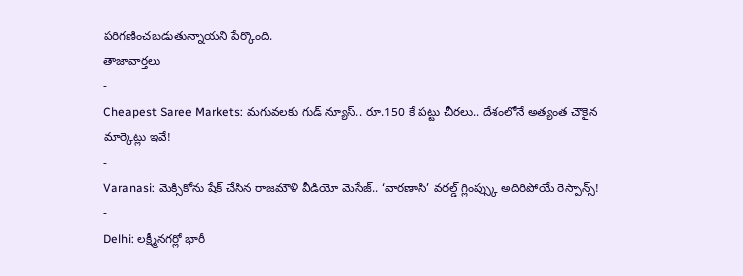పరిగణించబడుతున్నాయని పేర్కొంది.
తాజావార్తలు
-
Cheapest Saree Markets: మగువలకు గుడ్ న్యూస్.. రూ.150 కే పట్టు చీరలు.. దేశంలోనే అత్యంత చౌకైన మార్కెట్లు ఇవే!
-
Varanasi: మెక్సికోను షేక్ చేసిన రాజమౌళి వీడియో మెసేజ్.. ‘వారణాసి’ వరల్డ్ గ్లింప్స్కు అదిరిపోయే రెస్పాన్స్!
-
Delhi: లక్ష్మీనగర్లో భారీ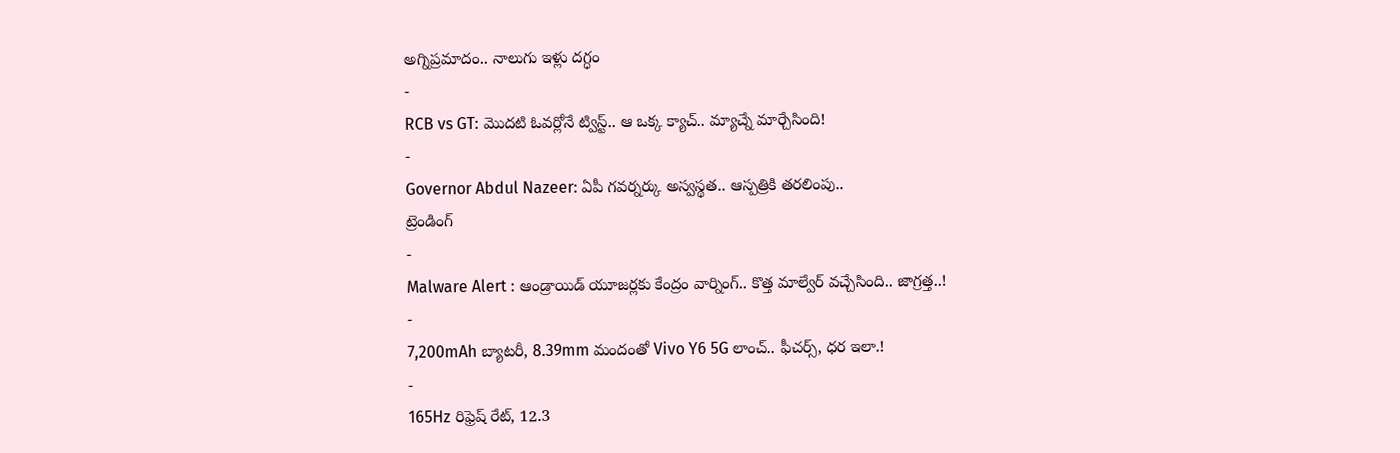అగ్నిప్రమాదం.. నాలుగు ఇళ్లు దగ్ధం
-
RCB vs GT: మొదటి ఓవర్లోనే ట్విస్ట్.. ఆ ఒక్క క్యాచ్.. మ్యాచ్నే మార్చేసింది!
-
Governor Abdul Nazeer: ఏపీ గవర్నర్కు అస్వస్థత.. ఆస్పత్రికి తరలింపు..
ట్రెండింగ్
-
Malware Alert : ఆండ్రాయిడ్ యూజర్లకు కేంద్రం వార్నింగ్.. కొత్త మాల్వేర్ వచ్చేసింది.. జాగ్రత్త..!
-
7,200mAh బ్యాటరీ, 8.39mm మందంతో Vivo Y6 5G లాంచ్.. ఫీచర్స్, ధర ఇలా.!
-
165Hz రిఫ్రెష్ రేట్, 12.3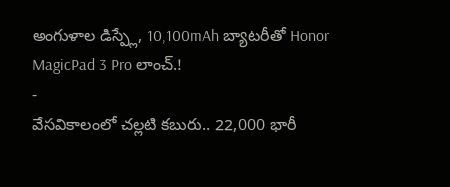అంగుళాల డిస్ప్లే, 10,100mAh బ్యాటరీతో Honor MagicPad 3 Pro లాంచ్.!
-
వేసవికాలంలో చల్లటి కబురు.. 22,000 భారీ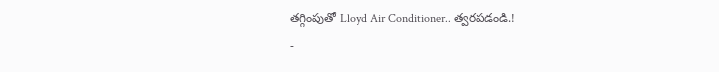తగ్గింపుతో Lloyd Air Conditioner.. త్వరపడండి.!
-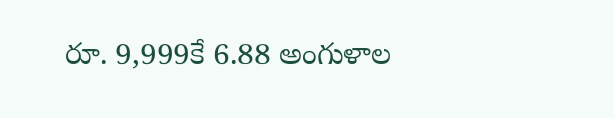రూ. 9,999కే 6.88 అంగుళాల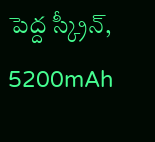పెద్ద స్క్రీన్, 5200mAh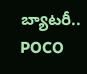బ్యాటరీ.. POCO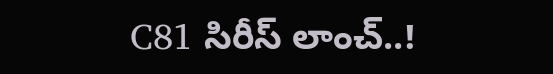C81 సిరీస్ లాంచ్..!